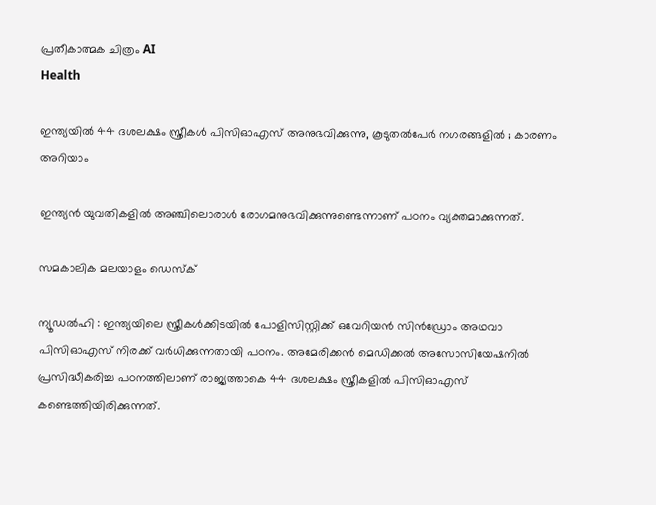പ്രതീകാത്മക ചിത്രം AI
Health

ഇന്ത്യയിൽ 44 ദശലക്ഷം സ്ത്രീകൾ പിസിഓഎസ് അനുഭവിക്കുന്നു, കൂടുതൽപേർ നഗരങ്ങളിൽ ; കാരണം അറിയാം

ഇന്ത്യൻ യുവതികളിൽ അഞ്ചിലൊരാൾ രോഗമനുഭവിക്കുന്നുണ്ടെന്നാണ് പഠനം വ്യക്തമാക്കുന്നത്.

സമകാലിക മലയാളം ഡെസ്ക്

ന്യൂഡൽഹി : ഇന്ത്യയിലെ സ്ത്രീകൾക്കിടയിൽ പോളിസിസ്റ്റിക്ക് ഒവേറിയൻ സിൻഡ്രോം അഥവാ പിസിഓഎസ് നിരക്ക് വർധിക്കുന്നതായി പഠനം. അമേരിക്കൻ മെഡിക്കൽ അസോസിയേഷനിൽ പ്രസിദ്ധീകരിച്ച പഠനത്തിലാണ് രാജ്യത്താകെ 44 ദശലക്ഷം സ്ത്രീകളിൽ പിസിഓഎസ് കണ്ടെത്തിയിരിക്കുന്നത്.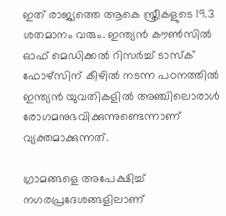ഇത് രാജ്യത്തെ ആകെ സ്ത്രീകളുടെ 19.3 ശതമാനം വരും. ഇന്ത്യൻ കൗൺസിൽ ഓഫ് മെഡിക്കൽ റിസർച്ച് ടാസ്ക് ഫോഴ്സിന് കീഴിൽ നടന്ന പഠനത്തിൽ ഇന്ത്യൻ യുവതികളിൽ അഞ്ചിലൊരാൾ രോഗമനുഭവിക്കുന്നുണ്ടെന്നാണ് വ്യക്തമാക്കുന്നത്.

ഗ്രാമങ്ങളെ അപേക്ഷിച്ച് നഗരപ്രദേശങ്ങളിലാണ്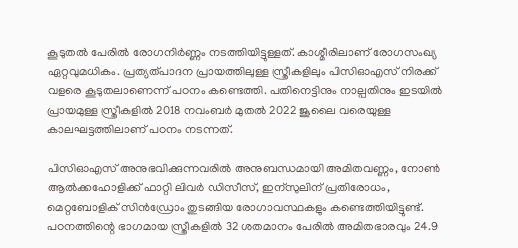കൂടുതൽ പേരിൽ രോഗനിർണ്ണം നടത്തിയിട്ടുള്ളത്. കാശ്മീരിലാണ് രോഗസംഖ്യ ഏറ്റവുമധികം. പ്രത്യത്പാദന പ്രായത്തിലുള്ള സ്ത്രീകളിലും പിസിഓഎസ് നിരക്ക് വളരെ കൂടുതലാണെന്ന് പഠനം കണ്ടെത്തി. പതിനെട്ടിനും നാല്പതിനും ഇടയിൽ പ്രായമുള്ള സ്ത്രീകളിൽ 2018 നവംബർ മുതൽ 2022 ജൂലൈ വരെയുള്ള കാലഘട്ടത്തിലാണ് പഠനം നടന്നത്.

പിസിഓഎസ് അനുഭവിക്കുന്നവരിൽ അനുബന്ധമായി അമിതവണ്ണം, നോൺ ആൽക്കഹോളിക്ക് ഫാറ്റി ലിവർ ഡിസീസ്, ഇന്സുലിന് പ്രതിരോധം, മെറ്റബോളിക് സിൻഡ്രോം തുടങ്ങിയ രോഗാവസ്ഥകളും കണ്ടെത്തിയിട്ടുണ്ട്. പഠനത്തിന്റെ ഭാഗമായ സ്ത്രീകളിൽ 32 ശതമാനം പേരിൽ അമിതഭാരവും 24.9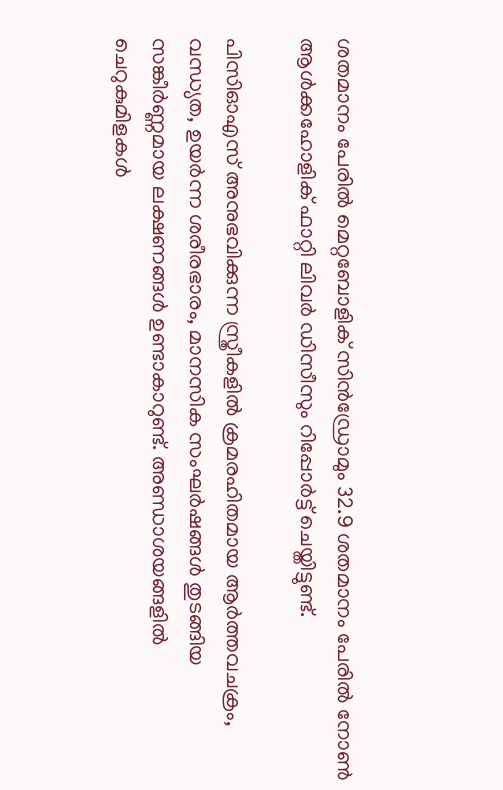ശതമാനം പേരിൽ മെറ്റബോളിക് സിൻഡ്രോമും 32.9 ശതമാനം പേരിൽ നോൺ ആൾക്കഹോളിക്‌ ഫാറ്റി ലിവർ ഡിസീസും റിപ്പോർട്ട് ചെയ്തിട്ടുണ്ട്.

പിസിഓഎസ് അനുഭവിക്കുന്ന സ്ത്രീകളിൽ ക്രമരഹിതമായ ആർത്തവചക്രം, വന്ധ്യത, ഉയർന്ന ശരീരഭാരം, മാനസിക സംഘർഷങ്ങൾ തുടങ്ങിയ സങ്കീർണ്ണമായ ലക്ഷണങ്ങൾ ഉണ്ടാകാറുണ്ട്. അണ്ഡാശയങ്ങളിൽ ചെറുകുമിളകൾ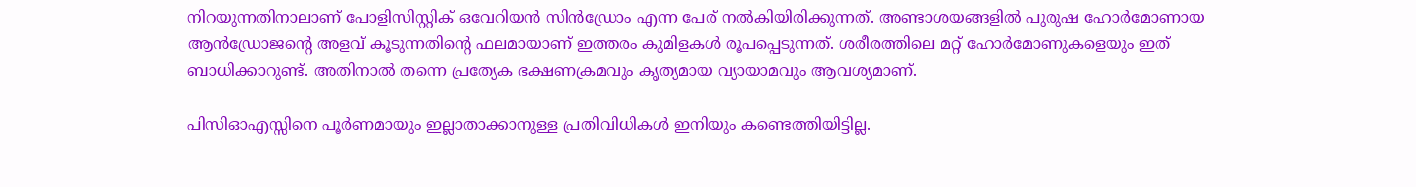നിറയുന്നതിനാലാണ് പോളിസിസ്റ്റിക് ഒവേറിയൻ സിൻഡ്രോം എന്ന പേര് നൽകിയിരിക്കുന്നത്. അണ്ടാശയങ്ങളിൽ പുരുഷ ഹോർമോണായ ആൻഡ്രോജന്റെ അളവ് കൂടുന്നതിന്റെ ഫലമായാണ് ഇത്തരം കുമിളകൾ രൂപപ്പെടുന്നത്. ശരീരത്തിലെ മറ്റ് ഹോർമോണുകളെയും ഇത് ബാധിക്കാറുണ്ട്. അതിനാൽ തന്നെ പ്രത്യേക ഭക്ഷണക്രമവും കൃത്യമായ വ്യായാമവും ആവശ്യമാണ്.

പിസിഓഎസ്സിനെ പൂർണമായും ഇല്ലാതാക്കാനുള്ള പ്രതിവിധികൾ ഇനിയും കണ്ടെത്തിയിട്ടില്ല.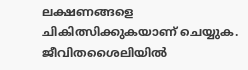ലക്ഷണങ്ങളെ ചികിത്സിക്കുകയാണ് ചെയ്യുക. ജീവിതശൈലിയിൽ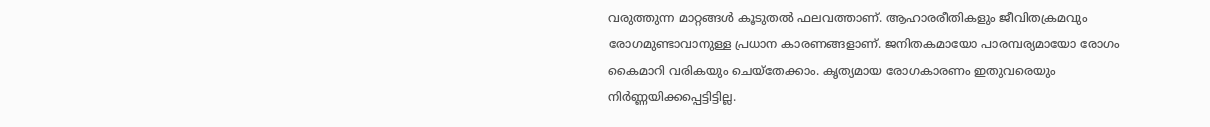വരുത്തുന്ന മാറ്റങ്ങൾ കൂടുതൽ ഫലവത്താണ്. ആഹാരരീതികളും ജീവിതക്രമവും രോഗമുണ്ടാവാനുള്ള പ്രധാന കാരണങ്ങളാണ്. ജനിതകമായോ പാരമ്പര്യമായോ രോഗം കൈമാറി വരികയും ചെയ്തേക്കാം. കൃത്യമായ രോഗകാരണം ഇതുവരെയും നിർണ്ണയിക്കപ്പെട്ടിട്ടില്ല.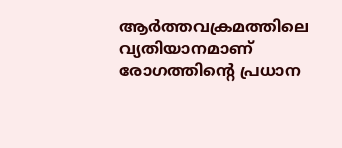ആർത്തവക്രമത്തിലെ വ്യതിയാനമാണ് രോഗത്തിന്റെ പ്രധാന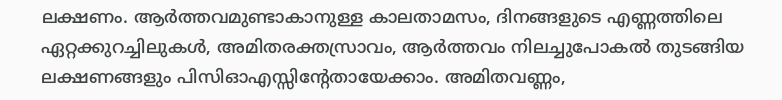ലക്ഷണം. ആർത്തവമുണ്ടാകാനുള്ള കാലതാമസം, ദിനങ്ങളുടെ എണ്ണത്തിലെ ഏറ്റക്കുറച്ചിലുകൾ, അമിതരക്തസ്രാവം, ആർത്തവം നിലച്ചുപോകൽ തുടങ്ങിയ ലക്ഷണങ്ങളും പിസിഓഎസ്സിന്റേതായേക്കാം. അമിതവണ്ണം,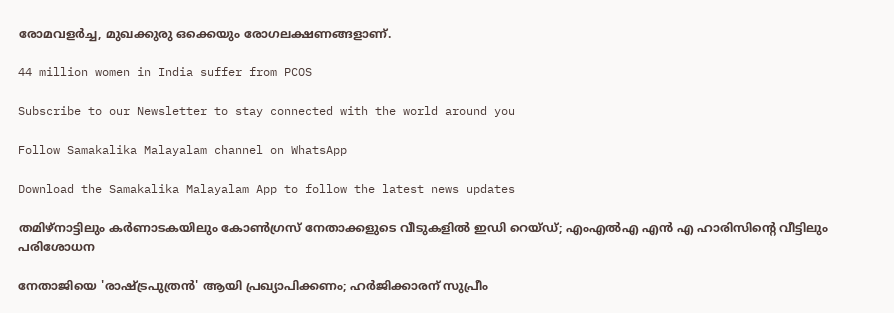രോമവളർച്ച, മുഖക്കുരു ഒക്കെയും രോഗലക്ഷണങ്ങളാണ്.

44 million women in India suffer from PCOS

Subscribe to our Newsletter to stay connected with the world around you

Follow Samakalika Malayalam channel on WhatsApp

Download the Samakalika Malayalam App to follow the latest news updates

തമിഴ്‌നാട്ടിലും കര്‍ണാടകയിലും കോണ്‍ഗ്രസ് നേതാക്കളുടെ വീടുകളില്‍ ഇഡി റെയ്ഡ്; എംഎല്‍എ എന്‍ എ ഹാരിസിന്റെ വീട്ടിലും പരിശോധന

നേതാജിയെ 'രാഷ്ട്രപുത്രന്‍' ആയി പ്രഖ്യാപിക്കണം; ഹര്‍ജിക്കാരന് സുപ്രീം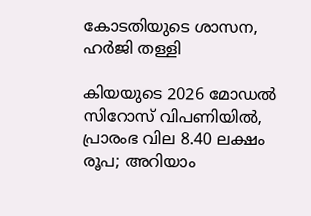കോടതിയുടെ ശാസന, ഹര്‍ജി തള്ളി

കിയയുടെ 2026 മോഡല്‍ സിറോസ് വിപണിയില്‍, പ്രാരംഭ വില 8.40 ലക്ഷം രൂപ; അറിയാം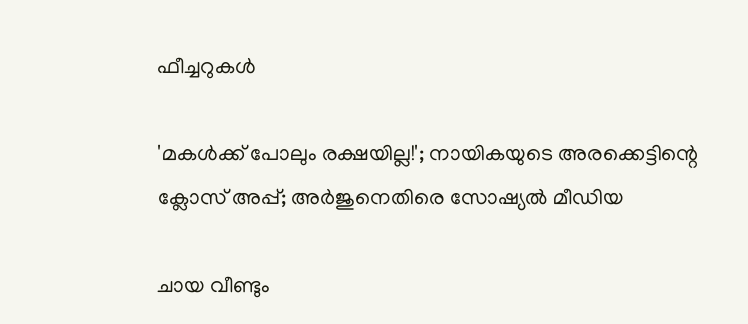ഫീച്ചറുകള്‍

'മകള്‍ക്ക് പോലും രക്ഷയില്ല!'; നായികയുടെ അരക്കെട്ടിന്റെ ക്ലോസ് അപ്പ്; അര്‍ജുനെതിരെ സോഷ്യല്‍ മീഡിയ

ചായ വീണ്ടും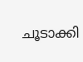ചൂടാക്കി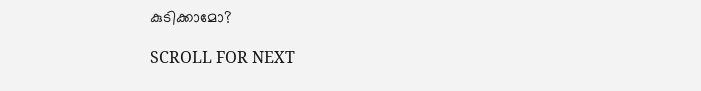കുടിക്കാമോ?

SCROLL FOR NEXT